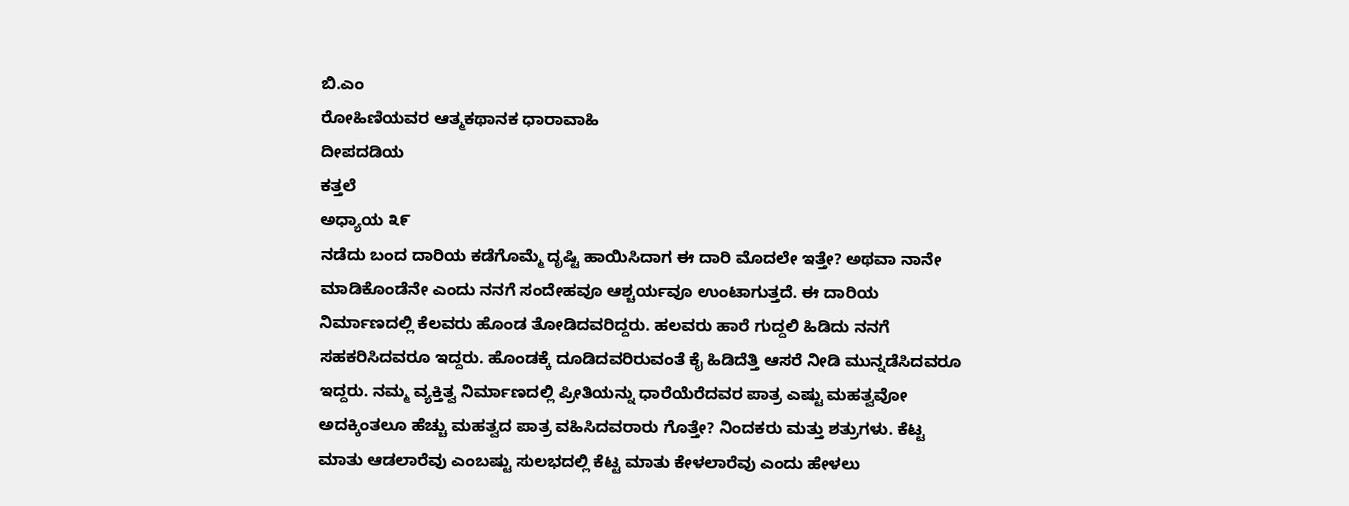ಬಿ.ಎಂ
ರೋಹಿಣಿಯವರ ಆತ್ಮಕಥಾನಕ ಧಾರಾವಾಹಿ
ದೀಪದಡಿಯ
ಕತ್ತಲೆ
ಅಧ್ಯಾಯ ೩೯
ನಡೆದು ಬಂದ ದಾರಿಯ ಕಡೆಗೊಮ್ಮೆ ದೃಷ್ಟಿ ಹಾಯಿಸಿದಾಗ ಈ ದಾರಿ ಮೊದಲೇ ಇತ್ತೇ? ಅಥವಾ ನಾನೇ ಮಾಡಿಕೊಂಡೆನೇ ಎಂದು ನನಗೆ ಸಂದೇಹವೂ ಆಶ್ಚರ್ಯವೂ ಉಂಟಾಗುತ್ತದೆ. ಈ ದಾರಿಯ ನಿರ್ಮಾಣದಲ್ಲಿ ಕೆಲವರು ಹೊಂಡ ತೋಡಿದವರಿದ್ದರು. ಹಲವರು ಹಾರೆ ಗುದ್ದಲಿ ಹಿಡಿದು ನನಗೆ ಸಹಕರಿಸಿದವರೂ ಇದ್ದರು. ಹೊಂಡಕ್ಕೆ ದೂಡಿದವರಿರುವಂತೆ ಕೈ ಹಿಡಿದೆತ್ತಿ ಆಸರೆ ನೀಡಿ ಮುನ್ನಡೆಸಿದವರೂ ಇದ್ದರು. ನಮ್ಮ ವ್ಯಕ್ತಿತ್ವ ನಿರ್ಮಾಣದಲ್ಲಿ ಪ್ರೀತಿಯನ್ನು ಧಾರೆಯೆರೆದವರ ಪಾತ್ರ ಎಷ್ಟು ಮಹತ್ವವೋ ಅದಕ್ಕಿಂತಲೂ ಹೆಚ್ಚು ಮಹತ್ವದ ಪಾತ್ರ ವಹಿಸಿದವರಾರು ಗೊತ್ತೇ? ನಿಂದಕರು ಮತ್ತು ಶತ್ರುಗಳು. ಕೆಟ್ಟ ಮಾತು ಆಡಲಾರೆವು ಎಂಬಷ್ಟು ಸುಲಭದಲ್ಲಿ ಕೆಟ್ಟ ಮಾತು ಕೇಳಲಾರೆವು ಎಂದು ಹೇಳಲು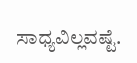ಸಾಧ್ಯವಿಲ್ಲವಷ್ಟೆ.